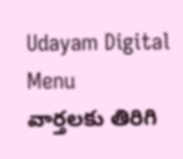Udayam Digital
Menu
వార్తలకు తిరిగి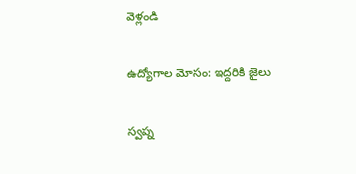వెళ్లండి

ఉద్యోగాల మోసం: ఇద్దరికి జైలు

స్వప్న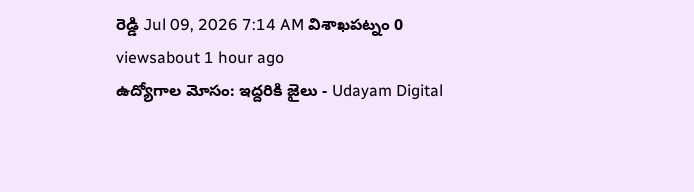రెడ్డి Jul 09, 2026 7:14 AM విశాఖపట్నం 0 viewsabout 1 hour ago
ఉద్యోగాల మోసం: ఇద్దరికి జైలు - Udayam Digital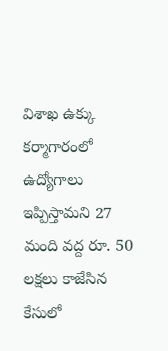విశాఖ ఉక్కు కర్మాగారంలో ఉద్యోగాలు ఇప్పిస్తామని 27 మంది వద్ద రూ. 50 లక్షలు కాజేసిన కేసులో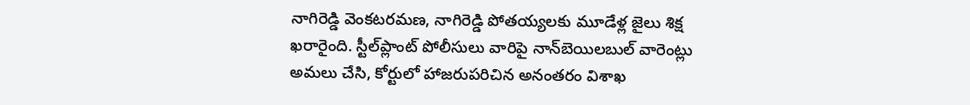నాగిరెడ్డి వెంకటరమణ, నాగిరెడ్డి పోతయ్యలకు మూడేళ్ల జైలు శిక్ష ఖరారైంది. స్టీల్‌ప్లాంట్ పోలీసులు వారిపై నాన్‌బెయిలబుల్ వారెంట్లు అమలు చేసి, కోర్టులో హాజరుపరిచిన అనంతరం విశాఖ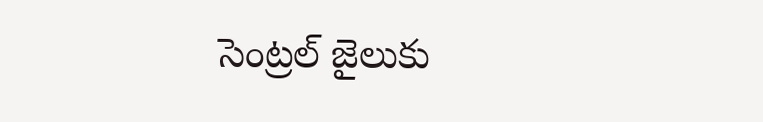సెంట్రల్ జైలుకు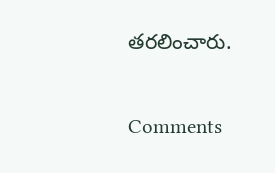తరలించారు.

Comments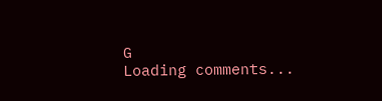G
Loading comments...